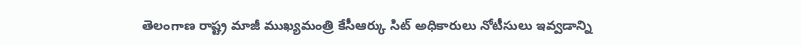తెలంగాణ రాష్ట్ర మాజీ ముఖ్యమంత్రి కేసీఆర్కు సిట్ అధికారులు నోటీసులు ఇవ్వడాన్ని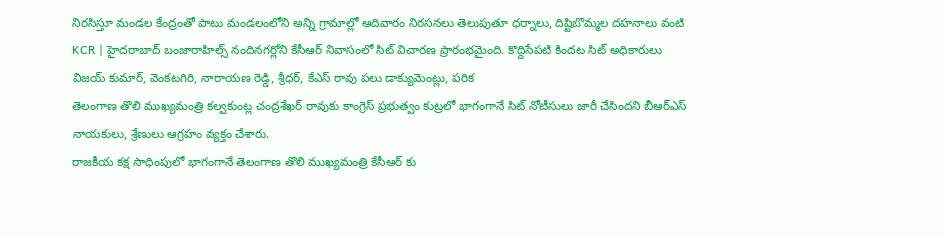నిరసిస్తూ మండల కేంద్రంతో పాటు మండలంలోని అన్ని గ్రామాల్లో ఆదివారం నిరసనలు తెలుపుతూ ధర్నాలు, దిష్టిబొమ్మల దహనాలు వంటి
KCR | హైదరాబాద్ బంజారాహిల్స్ నందినగర్లోని కేసీఆర్ నివాసంలో సిట్ విచారణ ప్రారంభమైంది. కొద్దిసేపటి కిందట సిట్ అధికారులు విజయ్ కుమార్, వెంకటగిరి, నారాయణ రెడ్డి, శ్రీధర్, కేఎస్ రావు పలు డాక్యుమెంట్లు, పరిక
తెలంగాణ తొలి ముఖ్యమంత్రి కల్వకుంట్ల చంద్రశేఖర్ రావుకు కాంగ్రెస్ ప్రభుత్వం కుట్రలో భాగంగానే సిట్ నోటీసులు జారీ చేసిందని బీఆర్ఎస్ నాయకులు, శ్రేణులు ఆగ్రహం వ్యక్తం చేశారు.
రాజకీయ కక్ష సాధింపులో భాగంగానే తెలంగాణ తొలి ముఖ్యమంత్రి కేసీఆర్ కు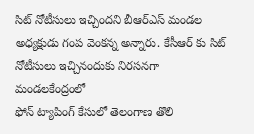సిట్ నోటీసులు ఇచ్చిందని బీఆర్ఎస్ మండల అధ్యక్షుడు గంప వెంకన్న అన్నారు. కేసీఆర్ కు సిట్ నోటీసులు ఇచ్చినందుకు నిరసనగా మండలకేంద్రంలో
ఫోన్ ట్యాపింగ్ కేసులో తెలంగాణ తొలి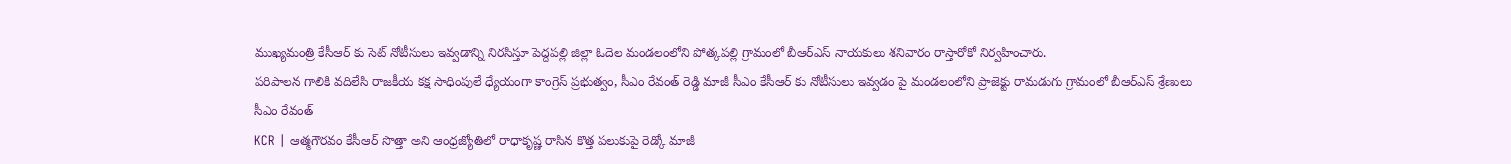ముఖ్యమంత్రి కేసీఆర్ కు సెట్ నోటీసులు ఇవ్వడాన్ని నిరసిస్తూ పెద్దపల్లి జిల్లా ఓదెల మండలంలోని పోత్కపల్లి గ్రామంలో బీఆర్ఎస్ నాయకులు శనివారం రాస్తారోకో నిర్వహించారు.
పరిపాలన గాలికి వదిలేసి రాజకీయ కక్ష సాధింపులే ధ్యేయంగా కాంగ్రెస్ ప్రభుత్వం, సీఎం రేవంత్ రెడ్డి మాజీ సీఎం కేసీఆర్ కు నోటీసులు ఇవ్వడం పై మండలంలోని ప్రాజెక్టు రామడుగు గ్రామంలో బీఆర్ఎస్ శ్రేణులు సీఎం రేవంత్
KCR | ఆత్మగౌరవం కేసీఆర్ సొత్తా అని ఆంధ్రజ్యోతిలో రాధాకృష్ణ రాసిన కొత్త పలుకుపై రెడ్కో మాజీ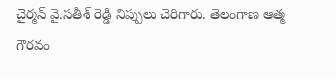చైర్మన్ వై.సతీశ్ రెడ్డి నిప్పులు చెరిగారు. తెలంగాణ ఆత్మ గౌరవం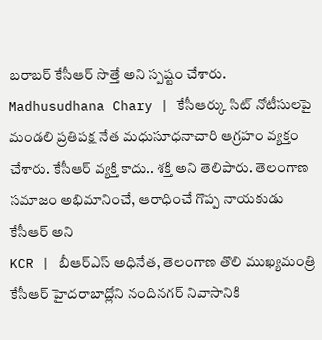బరాబర్ కేసీఆర్ సొత్తే అని స్పష్టం చేశారు.
Madhusudhana Chary | కేసీఆర్కు సిట్ నోటీసులపై మండలి ప్రతిపక్ష నేత మధుసూధనాచారి ఆగ్రహం వ్యక్తం చేశారు. కేసీఆర్ వ్యక్తి కాదు.. శక్తి అని తెలిపారు. తెలంగాణ సమాజం అభిమానించే, ఆరాధించే గొప్ప నాయకుడు కేసీఆర్ అని
KCR | బీఆర్ఎస్ అధినేత, తెలంగాణ తొలి ముఖ్యమంత్రి కేసీఆర్ హైదరాబాద్లోని నందినగర్ నివాసానికి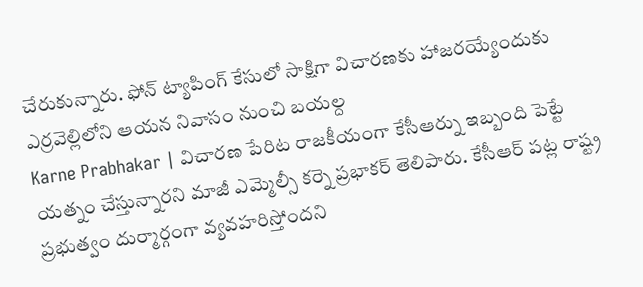చేరుకున్నారు. ఫోన్ ట్యాపింగ్ కేసులో సాక్షిగా విచారణకు హాజరయ్యేందుకు ఎర్రవెల్లిలోని ఆయన నివాసం నుంచి బయల్ద
Karne Prabhakar | విచారణ పేరిట రాజకీయంగా కేసీఆర్ను ఇబ్బంది పెట్టే యత్నం చేస్తున్నారని మాజీ ఎమ్మెల్సీ కర్నె ప్రభాకర్ తెలిపారు. కేసీఆర్ పట్ల రాష్ట్ర ప్రభుత్వం దుర్మార్గంగా వ్యవహరిస్తోందని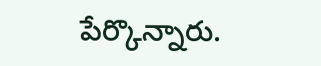పేర్కొన్నారు.